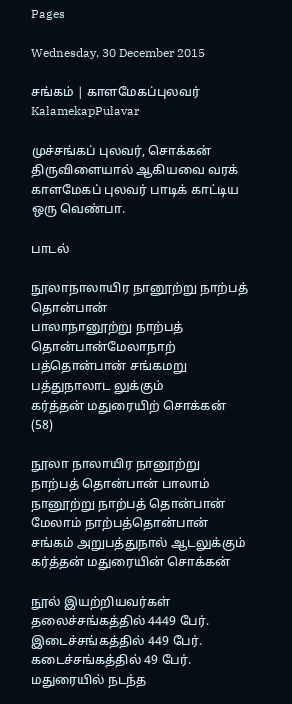Pages

Wednesday, 30 December 2015

சங்கம் | காளமேகப்புலவர் KalamekapPulavar

முச்சங்கப் புலவர், சொக்கன் திருவிளையால் ஆகியவை வரக் காளமேகப் புலவர் பாடிக் காட்டிய ஒரு வெண்பா.

பாடல்

நூலாநாலாயிர நானூற்று நாற்பத் தொன்பான்
பாலாநானூற்று நாற்பத் தொன்பான்மேலாநாற்
பத்தொன்பான் சங்கமறு பத்துநாலாட லுக்கும்
கர்த்தன் மதுரையிற் சொக்கன் (58)

நூலா நாலாயிர நானூற்று நாற்பத் தொன்பான் பாலாம் நானூற்று நாற்பத் தொன்பான் மேலாம் நாற்பத்தொன்பான் சங்கம் அறுபத்துநால் ஆடலுக்கும் கர்த்தன் மதுரையின் சொக்கன்

நூல் இயற்றியவர்கள் தலைச்சங்கத்தில் 4449 பேர். இடைச்சங்கத்தில் 449 பேர். கடைச்சங்கத்தில் 49 பேர். மதுரையில் நடந்த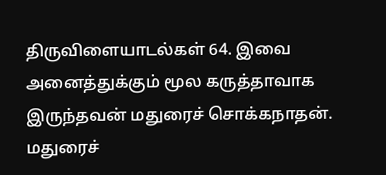திருவிளையாடல்கள் 64. இவை அனைத்துக்கும் மூல கருத்தாவாக இருந்தவன் மதுரைச் சொக்கநாதன்.
மதுரைச்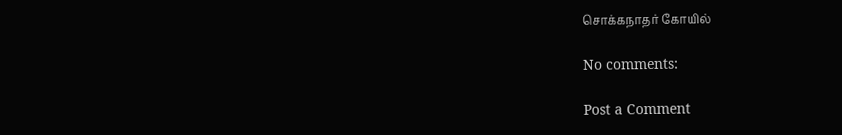சொக்கநாதர் கோயில்

No comments:

Post a Comment